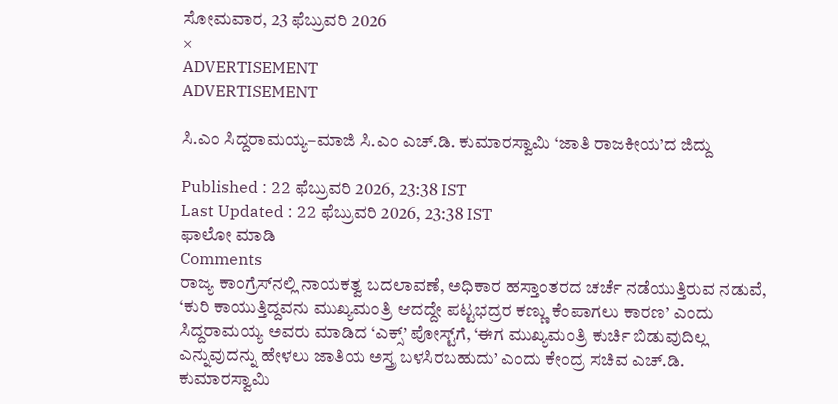ಸೋಮವಾರ, 23 ಫೆಬ್ರುವರಿ 2026
×
ADVERTISEMENT
ADVERTISEMENT

ಸಿ.ಎಂ ಸಿದ್ದರಾಮಯ್ಯ–ಮಾಜಿ ಸಿ.ಎಂ ಎಚ್.ಡಿ. ಕುಮಾರಸ್ವಾಮಿ ‘ಜಾತಿ ರಾಜಕೀಯ’ದ ಜಿದ್ದು

Published : 22 ಫೆಬ್ರುವರಿ 2026, 23:38 IST
Last Updated : 22 ಫೆಬ್ರುವರಿ 2026, 23:38 IST
ಫಾಲೋ ಮಾಡಿ
Comments
ರಾಜ್ಯ ಕಾಂಗ್ರೆಸ್‌ನಲ್ಲಿ ನಾಯಕತ್ವ ಬದಲಾವಣೆ, ಅಧಿಕಾರ ಹಸ್ತಾಂತರದ ಚರ್ಚೆ ನಡೆಯುತ್ತಿರುವ ನಡುವೆ, ‘ಕುರಿ ಕಾಯುತ್ತಿದ್ದವನು ಮುಖ್ಯಮಂತ್ರಿ ಆದದ್ದೇ ಪಟ್ಟಭದ್ರರ ಕಣ್ಣು ಕೆಂಪಾಗಲು ಕಾರಣ’ ಎಂದು ಸಿದ್ದರಾಮಯ್ಯ ಅವರು ಮಾಡಿದ ‘ಎಕ್ಸ್‌’ ಪೋಸ್ಟ್‌ಗೆ, ‘ಈಗ ಮುಖ್ಯಮಂತ್ರಿ ಕುರ್ಚಿ ಬಿಡುವುದಿಲ್ಲ ಎನ್ನುವುದನ್ನು ಹೇಳಲು ಜಾತಿಯ ಅಸ್ತ್ರ ಬಳಸಿರಬಹುದು’ ಎಂದು ಕೇಂದ್ರ ಸಚಿವ ಎಚ್‌.ಡಿ. ಕುಮಾರಸ್ವಾಮಿ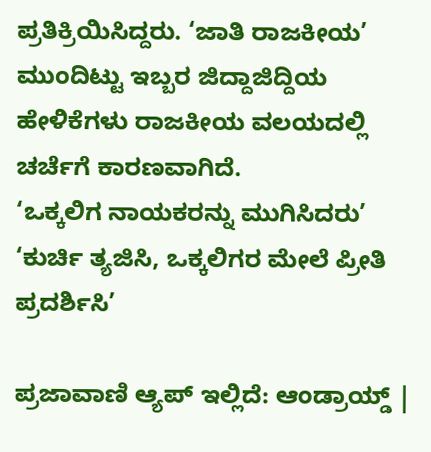ಪ್ರತಿಕ್ರಿಯಿಸಿದ್ದರು. ‘ಜಾತಿ ರಾಜಕೀಯ’ ಮುಂದಿಟ್ಟು ಇಬ್ಬರ ಜಿದ್ದಾಜಿದ್ದಿಯ ಹೇಳಿಕೆಗಳು ರಾಜಕೀಯ ವಲಯದಲ್ಲಿ ಚರ್ಚೆಗೆ ಕಾರಣವಾಗಿದೆ.
‘ಒಕ್ಕಲಿಗ ನಾಯಕರನ್ನು ಮುಗಿಸಿದರು’
‘ಕುರ್ಚಿ ತ್ಯಜಿಸಿ, ಒಕ್ಕಲಿಗರ ಮೇಲೆ ಪ್ರೀತಿ ಪ್ರದರ್ಶಿಸಿ’

ಪ್ರಜಾವಾಣಿ ಆ್ಯಪ್ ಇಲ್ಲಿದೆ: ಆಂಡ್ರಾಯ್ಡ್ |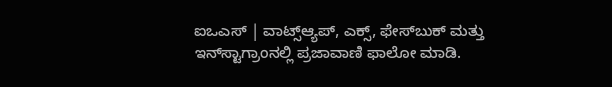ಐಒಎಸ್ | ವಾಟ್ಸ್ಆ್ಯಪ್, ಎಕ್ಸ್, ಫೇಸ್‌ಬುಕ್ ಮತ್ತು ಇನ್‌ಸ್ಟಾಗ್ರಾಂನಲ್ಲಿ ಪ್ರಜಾವಾಣಿ ಫಾಲೋ ಮಾಡಿ.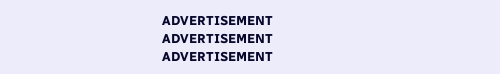ADVERTISEMENT
ADVERTISEMENT
ADVERTISEMENT